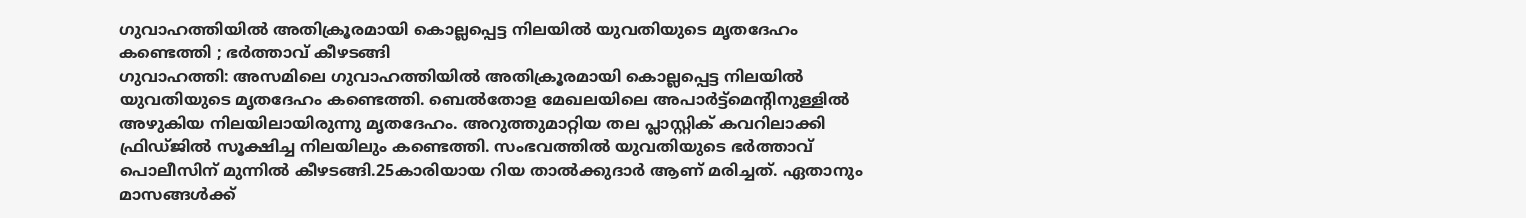ഗുവാഹത്തിയിൽ അതിക്രൂരമായി കൊല്ലപ്പെട്ട നിലയിൽ യുവതിയുടെ മൃതദേഹം കണ്ടെത്തി ; ഭർത്താവ് കീഴടങ്ങി
ഗുവാഹത്തി: അസമിലെ ഗുവാഹത്തിയിൽ അതിക്രൂരമായി കൊല്ലപ്പെട്ട നിലയിൽ യുവതിയുടെ മൃതദേഹം കണ്ടെത്തി. ബെൽതോള മേഖലയിലെ അപാർട്ട്മെന്റിനുള്ളിൽ അഴുകിയ നിലയിലായിരുന്നു മൃതദേഹം. അറുത്തുമാറ്റിയ തല പ്ലാസ്റ്റിക് കവറിലാക്കി ഫ്രിഡ്ജിൽ സൂക്ഷിച്ച നിലയിലും കണ്ടെത്തി. സംഭവത്തിൽ യുവതിയുടെ ഭർത്താവ് പൊലീസിന് മുന്നിൽ കീഴടങ്ങി.25കാരിയായ റിയ താൽക്കുദാർ ആണ് മരിച്ചത്. ഏതാനും മാസങ്ങൾക്ക്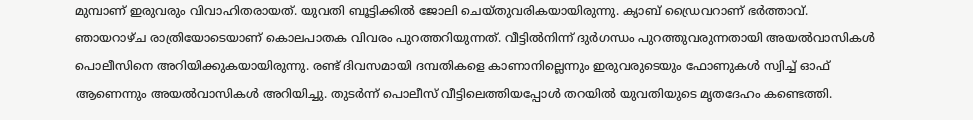മുമ്പാണ് ഇരുവരും വിവാഹിതരായത്. യുവതി ബൂട്ടിക്കിൽ ജോലി ചെയ്തുവരികയായിരുന്നു. ക്യാബ് ഡ്രൈവറാണ് ഭർത്താവ്.
ഞായറാഴ്ച രാത്രിയോടെയാണ് കൊലപാതക വിവരം പുറത്തറിയുന്നത്. വീട്ടിൽനിന്ന് ദുർഗന്ധം പുറത്തുവരുന്നതായി അയൽവാസികൾ പൊലീസിനെ അറിയിക്കുകയായിരുന്നു. രണ്ട് ദിവസമായി ദമ്പതികളെ കാണാനില്ലെന്നും ഇരുവരുടെയും ഫോണുകൾ സ്വിച്ച് ഓഫ് ആണെന്നും അയൽവാസികൾ അറിയിച്ചു. തുടർന്ന് പൊലീസ് വീട്ടിലെത്തിയപ്പോൾ തറയിൽ യുവതിയുടെ മൃതദേഹം കണ്ടെത്തി.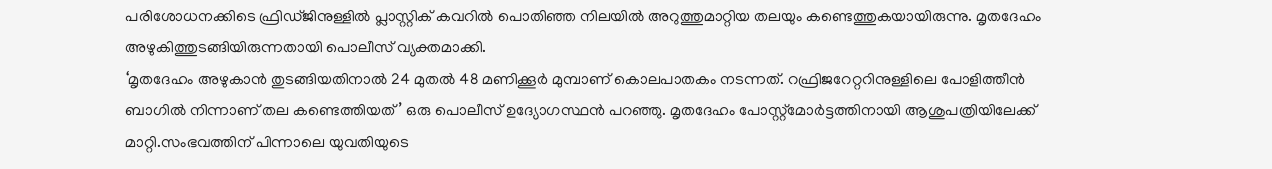പരിശോധനക്കിടെ ഫ്രിഡ്ജിനുള്ളിൽ പ്ലാസ്റ്റിക് കവറിൽ പൊതിഞ്ഞ നിലയിൽ അറുത്തുമാറ്റിയ തലയും കണ്ടെത്തുകയായിരുന്നു. മൃതദേഹം അഴുകിത്തുടങ്ങിയിരുന്നതായി പൊലീസ് വ്യക്തമാക്കി.
‘മൃതദേഹം അഴുകാൻ തുടങ്ങിയതിനാൽ 24 മുതൽ 48 മണിക്കൂർ മുമ്പാണ് കൊലപാതകം നടന്നത്. റഫ്രിജറേറ്ററിനുള്ളിലെ പോളിത്തീൻ ബാഗിൽ നിന്നാണ് തല കണ്ടെത്തിയത്’ ഒരു പൊലീസ് ഉദ്യോഗസ്ഥൻ പറഞ്ഞു. മൃതദേഹം പോസ്റ്റ്മോർട്ടത്തിനായി ആശുപത്രിയിലേക്ക് മാറ്റി.സംഭവത്തിന് പിന്നാലെ യുവതിയുടെ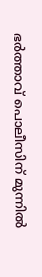ഭർത്താവ് പൊലീസിന് മുന്നിൽ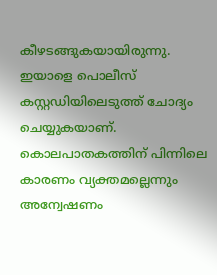കീഴടങ്ങുകയായിരുന്നു. ഇയാളെ പൊലീസ് കസ്റ്റഡിയിലെടുത്ത് ചോദ്യം ചെയ്യുകയാണ്. കൊലപാതകത്തിന് പിന്നിലെ കാരണം വ്യക്തമല്ലെന്നും അന്വേഷണം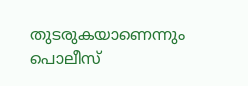തുടരുകയാണെന്നും പൊലീസ്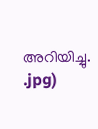അറിയിച്ചു.
.jpg)